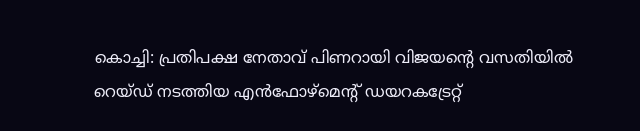കൊച്ചി: പ്രതിപക്ഷ നേതാവ് പിണറായി വിജയന്റെ വസതിയിൽ റെയ്ഡ് നടത്തിയ എൻഫോഴ്മെന്റ് ഡയറകട്രേറ്റ്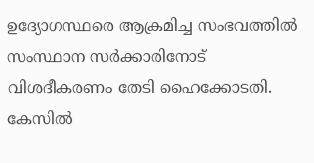ഉദ്യോഗസ്ഥരെ ആക്രമിച്ച സംഭവത്തിൽ സംസ്ഥാന സർക്കാരിനോട് വിശദീകരണം തേടി ഹൈക്കോടതി. കേസിൽ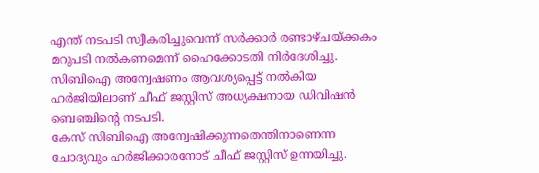എന്ത് നടപടി സ്വീകരിച്ചുവെന്ന് സർക്കാർ രണ്ടാഴ്ചയ്ക്കകം മറുപടി നൽകണമെന്ന് ഹൈക്കോടതി നിർദേശിച്ചു. സിബിഐ അന്വേഷണം ആവശ്യപ്പെട്ട് നൽകിയ ഹർജിയിലാണ് ചീഫ് ജസ്റ്റിസ് അധ്യക്ഷനായ ഡിവിഷൻ ബെഞ്ചിന്റെ നടപടി.
കേസ് സിബിഐ അന്വേഷിക്കുന്നതെന്തിനാണെന്ന ചോദ്യവും ഹർജിക്കാരനോട് ചീഫ് ജസ്റ്റിസ് ഉന്നയിച്ചു.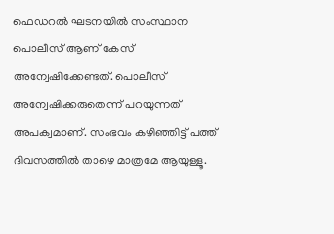ഫെഡറൽ ഘടനയിൽ സംസ്ഥാന പൊലീസ് ആണ് കേസ് അന്വേഷിക്കേണ്ടത്. പൊലീസ് അന്വേഷിക്കരുതെന്ന് പറയുന്നത് അപക്വമാണ്. സംഭവം കഴിഞ്ഞിട്ട് പത്ത് ദിവസത്തിൽ താഴെ മാത്രമേ ആയുള്ളൂ.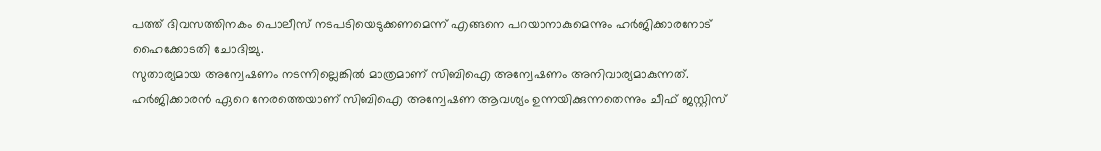പത്ത് ദിവസത്തിനകം പൊലീസ് നടപടിയെടുക്കണമെന്ന് എങ്ങനെ പറയാനാകുമെന്നും ഹർജിക്കാരനോട് ഹൈക്കോടതി ചോദിച്ചു.
സുതാര്യമായ അന്വേഷണം നടന്നില്ലെങ്കിൽ മാത്രമാണ് സിബിഐ അന്വേഷണം അനിവാര്യമാകുന്നത്. ഹർജിക്കാരൻ ഏറെ നേരത്തെയാണ് സിബിഐ അന്വേഷണ ആവശ്യം ഉന്നയിക്കുന്നതെന്നും ചീഫ് ജസ്റ്റിസ്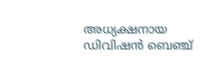അധ്യക്ഷനായ ഡിവിഷൻ ബെഞ്ച്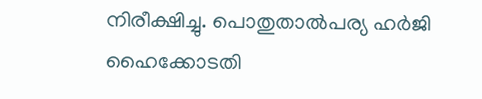നിരീക്ഷിച്ചു. പൊതുതാൽപര്യ ഹർജി ഹൈക്കോടതി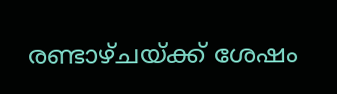രണ്ടാഴ്ചയ്ക്ക് ശേഷം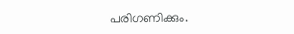പരിഗണിക്കും.